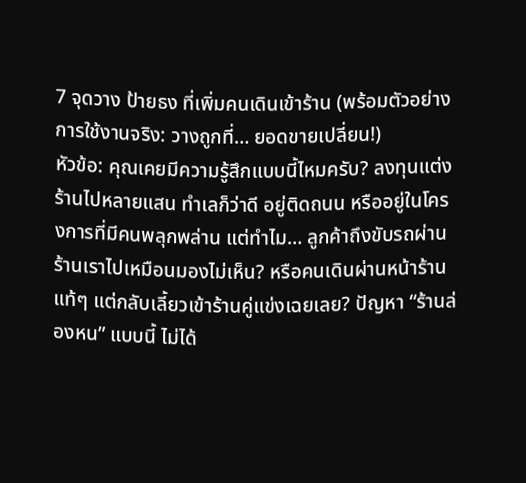7 จุดวาง ป้ายธง ที่เพิ่มคนเดินเข้าร้าน (พร้อมตัวอย่างการใช้งานจริง: วางถูกที่… ยอดขายเปลี่ยน!)
หัวข้อ: คุณเคยมีความรู้สึกแบบนี้ไหมครับ? ลงทุนแต่งร้านไปหลายแสน ทำเลก็ว่าดี อยู่ติดถนน หรืออยู่ในโครงการที่มีคนพลุกพล่าน แต่ทำไม… ลูกค้าถึงขับรถผ่านร้านเราไปเหมือนมองไม่เห็น? หรือคนเดินผ่านหน้าร้านแท้ๆ แต่กลับเลี้ยวเข้าร้านคู่แข่งเฉยเลย? ปัญหา “ร้านล่องหน” แบบนี้ ไม่ได้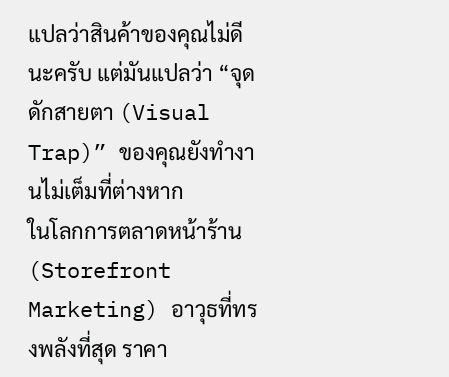แปลว่าสินค้าของคุณไม่ดีนะครับ แต่มันแปลว่า “จุดดักสายตา (Visual Trap)” ของคุณยังทำงานไม่เต็มที่ต่างหาก
ในโลกการตลาดหน้าร้าน (Storefront Marketing) อาวุธที่ทรงพลังที่สุด ราคา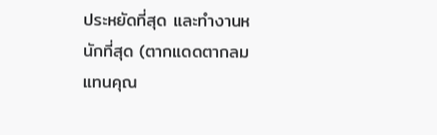ประหยัดที่สุด และทำงานหนักที่สุด (ตากแดดตากลมแทนคุณ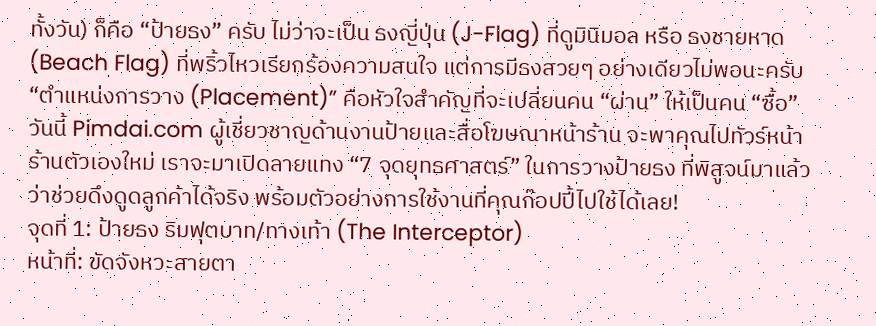ทั้งวัน) ก็คือ “ป้ายธง” ครับ ไม่ว่าจะเป็น ธงญี่ปุ่น (J-Flag) ที่ดูมินิมอล หรือ ธงชายหาด (Beach Flag) ที่พริ้วไหวเรียกร้องความสนใจ แต่การมีธงสวยๆ อย่างเดียวไม่พอนะครับ “ตำแหน่งการวาง (Placement)” คือหัวใจสำคัญที่จะเปลี่ยนคน “ผ่าน” ให้เป็นคน “ซื้อ”
วันนี้ Pimdai.com ผู้เชี่ยวชาญด้านงานป้ายและสื่อโฆษณาหน้าร้าน จะพาคุณไปทัวร์หน้าร้านตัวเองใหม่ เราจะมาเปิดลายแทง “7 จุดยุทธศาสตร์” ในการวางป้ายธง ที่พิสูจน์มาแล้วว่าช่วยดึงดูดลูกค้าได้จริง พร้อมตัวอย่างการใช้งานที่คุณก๊อปปี้ไปใช้ได้เลย!
จุดที่ 1: ป้ายธง ริมฟุตบาท/ทางเท้า (The Interceptor)
หน้าที่: ขัดจังหวะสายตา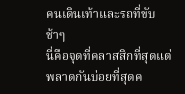คนเดินเท้าและรถที่ขับช้าๆ
นี่คือจุดที่คลาสสิกที่สุดแต่พลาดกันบ่อยที่สุดค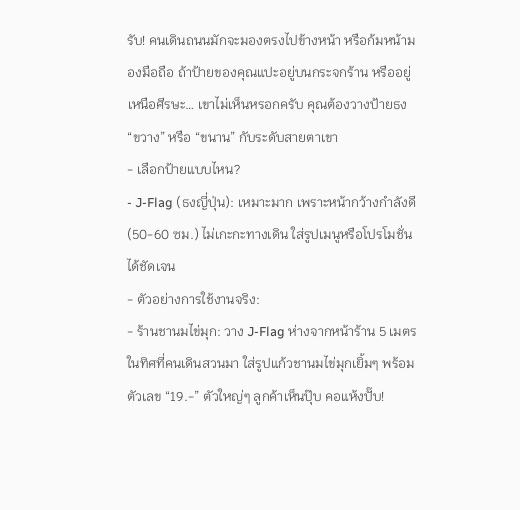รับ! คนเดินถนนมักจะมองตรงไปข้างหน้า หรือก้มหน้ามองมือถือ ถ้าป้ายของคุณแปะอยู่บนกระจกร้าน หรืออยู่เหนือศีรษะ… เขาไม่เห็นหรอกครับ คุณต้องวางป้ายธง “ขวาง” หรือ “ขนาน” กับระดับสายตาเขา
- เลือกป้ายแบบไหน?
- J-Flag (ธงญี่ปุ่น): เหมาะมาก เพราะหน้ากว้างกำลังดี (50-60 ซม.) ไม่เกะกะทางเดิน ใส่รูปเมนูหรือโปรโมชั่นได้ชัดเจน
- ตัวอย่างการใช้งานจริง:
- ร้านชานมไข่มุก: วาง J-Flag ห่างจากหน้าร้าน 5 เมตร ในทิศที่คนเดินสวนมา ใส่รูปแก้วชานมไข่มุกเยิ้มๆ พร้อมตัวเลข “19.-” ตัวใหญ่ๆ ลูกค้าเห็นปุ๊บ คอแห้งปั๊บ!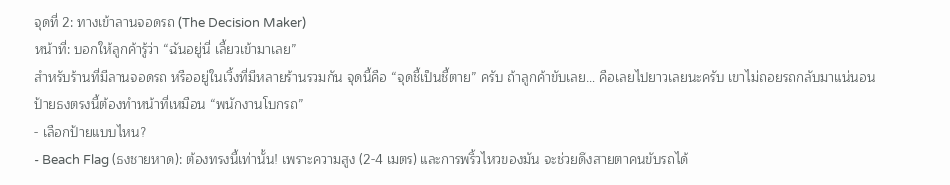จุดที่ 2: ทางเข้าลานจอดรถ (The Decision Maker)
หน้าที่: บอกให้ลูกค้ารู้ว่า “ฉันอยู่นี่ เลี้ยวเข้ามาเลย”
สำหรับร้านที่มีลานจอดรถ หรืออยู่ในเวิ้งที่มีหลายร้านรวมกัน จุดนี้คือ “จุดชี้เป็นชี้ตาย” ครับ ถ้าลูกค้าขับเลย… คือเลยไปยาวเลยนะครับ เขาไม่ถอยรถกลับมาแน่นอน ป้ายธงตรงนี้ต้องทำหน้าที่เหมือน “พนักงานโบกรถ”
- เลือกป้ายแบบไหน?
- Beach Flag (ธงชายหาด): ต้องทรงนี้เท่านั้น! เพราะความสูง (2-4 เมตร) และการพริ้วไหวของมัน จะช่วยดึงสายตาคนขับรถได้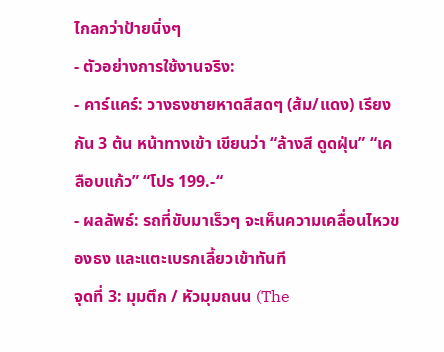ไกลกว่าป้ายนิ่งๆ
- ตัวอย่างการใช้งานจริง:
- คาร์แคร์: วางธงชายหาดสีสดๆ (ส้ม/แดง) เรียงกัน 3 ต้น หน้าทางเข้า เขียนว่า “ล้างสี ดูดฝุ่น” “เคลือบแก้ว” “โปร 199.-“
- ผลลัพธ์: รถที่ขับมาเร็วๆ จะเห็นความเคลื่อนไหวของธง และแตะเบรกเลี้ยวเข้าทันที
จุดที่ 3: มุมตึก / หัวมุมถนน (The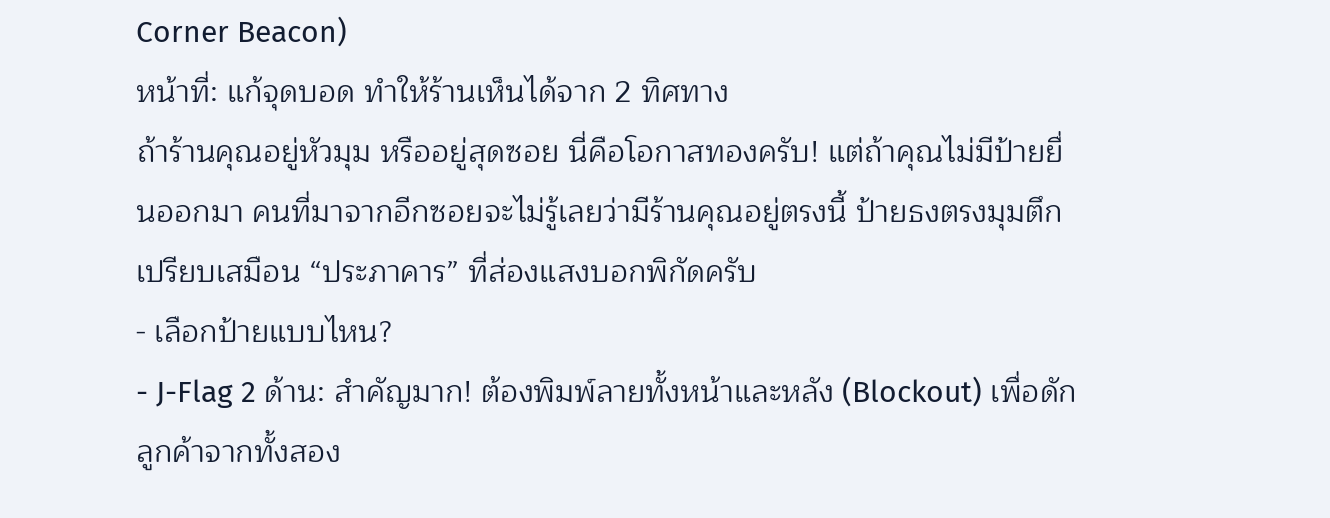Corner Beacon)
หน้าที่: แก้จุดบอด ทำให้ร้านเห็นได้จาก 2 ทิศทาง
ถ้าร้านคุณอยู่หัวมุม หรืออยู่สุดซอย นี่คือโอกาสทองครับ! แต่ถ้าคุณไม่มีป้ายยื่นออกมา คนที่มาจากอีกซอยจะไม่รู้เลยว่ามีร้านคุณอยู่ตรงนี้ ป้ายธงตรงมุมตึก เปรียบเสมือน “ประภาคาร” ที่ส่องแสงบอกพิกัดครับ
- เลือกป้ายแบบไหน?
- J-Flag 2 ด้าน: สำคัญมาก! ต้องพิมพ์ลายทั้งหน้าและหลัง (Blockout) เพื่อดักลูกค้าจากทั้งสอง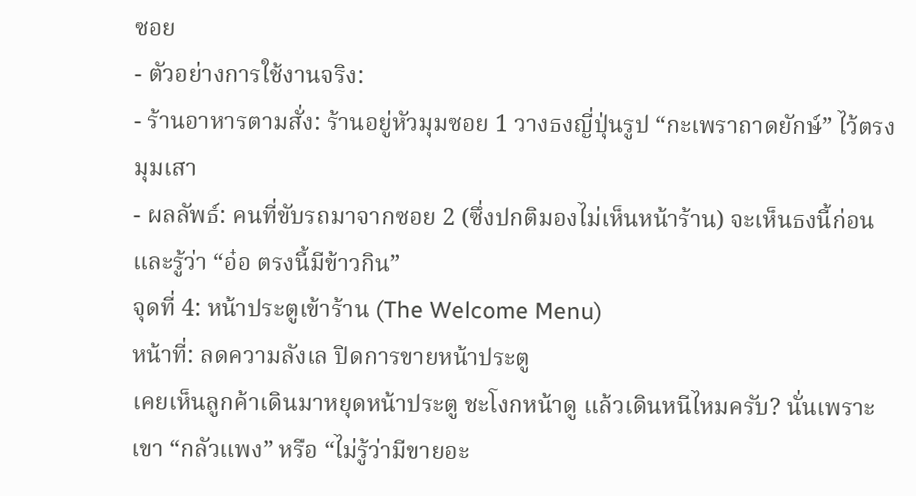ซอย
- ตัวอย่างการใช้งานจริง:
- ร้านอาหารตามสั่ง: ร้านอยู่หัวมุมซอย 1 วางธงญี่ปุ่นรูป “กะเพราถาดยักษ์” ไว้ตรงมุมเสา
- ผลลัพธ์: คนที่ขับรถมาจากซอย 2 (ซึ่งปกติมองไม่เห็นหน้าร้าน) จะเห็นธงนี้ก่อน และรู้ว่า “อ๋อ ตรงนี้มีข้าวกิน”
จุดที่ 4: หน้าประตูเข้าร้าน (The Welcome Menu)
หน้าที่: ลดความลังเล ปิดการขายหน้าประตู
เคยเห็นลูกค้าเดินมาหยุดหน้าประตู ชะโงกหน้าดู แล้วเดินหนีไหมครับ? นั่นเพราะเขา “กลัวแพง” หรือ “ไม่รู้ว่ามีขายอะ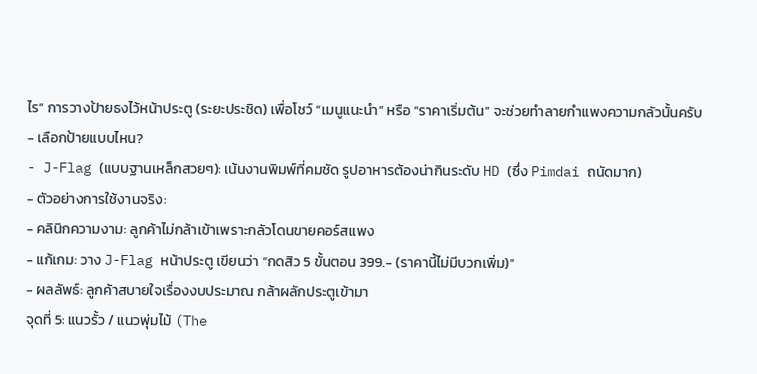ไร” การวางป้ายธงไว้หน้าประตู (ระยะประชิด) เพื่อโชว์ “เมนูแนะนำ” หรือ “ราคาเริ่มต้น” จะช่วยทำลายกำแพงความกลัวนั้นครับ
- เลือกป้ายแบบไหน?
- J-Flag (แบบฐานเหล็กสวยๆ): เน้นงานพิมพ์ที่คมชัด รูปอาหารต้องน่ากินระดับ HD (ซึ่ง Pimdai ถนัดมาก)
- ตัวอย่างการใช้งานจริง:
- คลินิกความงาม: ลูกค้าไม่กล้าเข้าเพราะกลัวโดนขายคอร์สแพง
- แก้เกม: วาง J-Flag หน้าประตู เขียนว่า “กดสิว 5 ขั้นตอน 399.- (ราคานี้ไม่มีบวกเพิ่ม)”
- ผลลัพธ์: ลูกค้าสบายใจเรื่องงบประมาณ กล้าผลักประตูเข้ามา
จุดที่ 5: แนวรั้ว / แนวพุ่มไม้ (The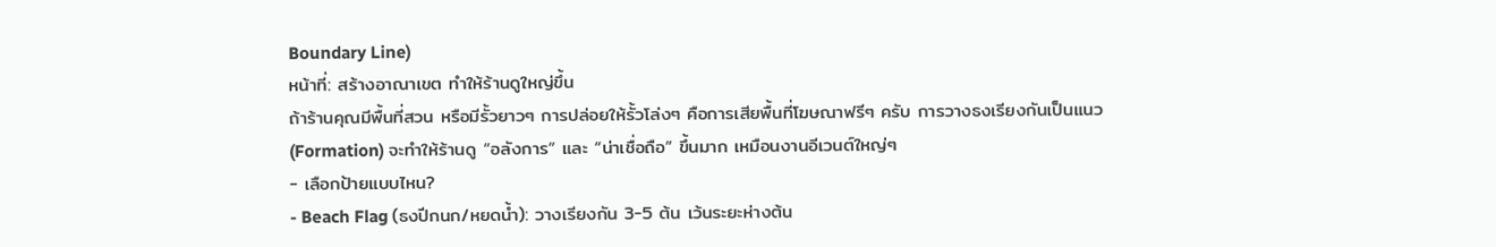Boundary Line)
หน้าที่: สร้างอาณาเขต ทำให้ร้านดูใหญ่ขึ้น
ถ้าร้านคุณมีพื้นที่สวน หรือมีรั้วยาวๆ การปล่อยให้รั้วโล่งๆ คือการเสียพื้นที่โฆษณาฟรีๆ ครับ การวางธงเรียงกันเป็นแนว (Formation) จะทำให้ร้านดู “อลังการ” และ “น่าเชื่อถือ” ขึ้นมาก เหมือนงานอีเวนต์ใหญ่ๆ
- เลือกป้ายแบบไหน?
- Beach Flag (ธงปีกนก/หยดน้ำ): วางเรียงกัน 3-5 ต้น เว้นระยะห่างต้น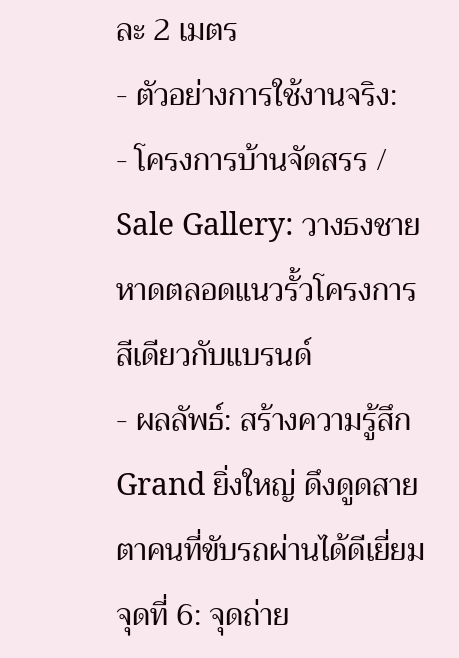ละ 2 เมตร
- ตัวอย่างการใช้งานจริง:
- โครงการบ้านจัดสรร / Sale Gallery: วางธงชายหาดตลอดแนวรั้วโครงการ สีเดียวกับแบรนด์
- ผลลัพธ์: สร้างความรู้สึก Grand ยิ่งใหญ่ ดึงดูดสายตาคนที่ขับรถผ่านได้ดีเยี่ยม
จุดที่ 6: จุดถ่าย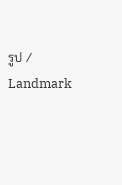รูป / Landmark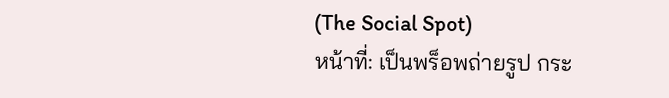(The Social Spot)
หน้าที่: เป็นพร็อพถ่ายรูป กระ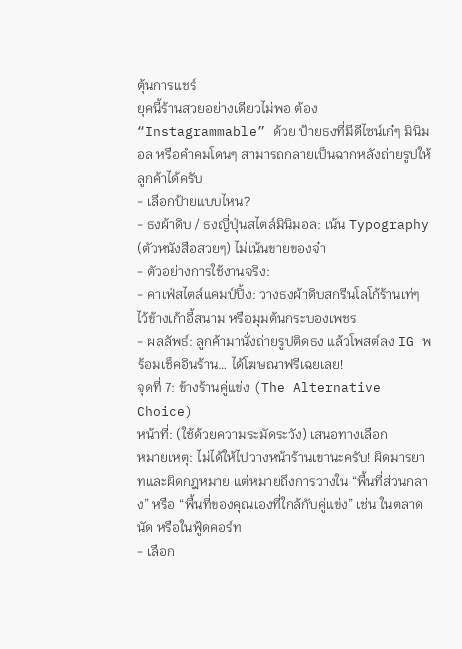ตุ้นการแชร์
ยุคนี้ร้านสวยอย่างเดียวไม่พอ ต้อง “Instagrammable” ด้วย ป้ายธงที่มีดีไซน์เก๋ๆ มินิมอล หรือคำคมโดนๆ สามารถกลายเป็นฉากหลังถ่ายรูปให้ลูกค้าได้ครับ
- เลือกป้ายแบบไหน?
- ธงผ้าดิบ / ธงญี่ปุ่นสไตล์มินิมอล: เน้น Typography (ตัวหนังสือสวยๆ) ไม่เน้นขายของจ๋า
- ตัวอย่างการใช้งานจริง:
- คาเฟ่สไตล์แคมป์ปิ้ง: วางธงผ้าดิบสกรีนโลโก้ร้านเท่ๆ ไว้ข้างเก้าอี้สนาม หรือมุมต้นกระบองเพชร
- ผลลัพธ์: ลูกค้ามานั่งถ่ายรูปติดธง แล้วโพสต์ลง IG พร้อมเช็คอินร้าน… ได้โฆษณาฟรีเฉยเลย!
จุดที่ 7: ข้างร้านคู่แข่ง (The Alternative Choice)
หน้าที่: (ใช้ด้วยความระมัดระวัง) เสนอทางเลือก
หมายเหตุ: ไม่ได้ให้ไปวางหน้าร้านเขานะครับ! ผิดมารยาทและผิดกฎหมาย แต่หมายถึงการวางใน “พื้นที่ส่วนกลาง” หรือ “พื้นที่ของคุณเองที่ใกล้กับคู่แข่ง” เช่น ในตลาดนัด หรือในฟู้ดคอร์ท
- เลือก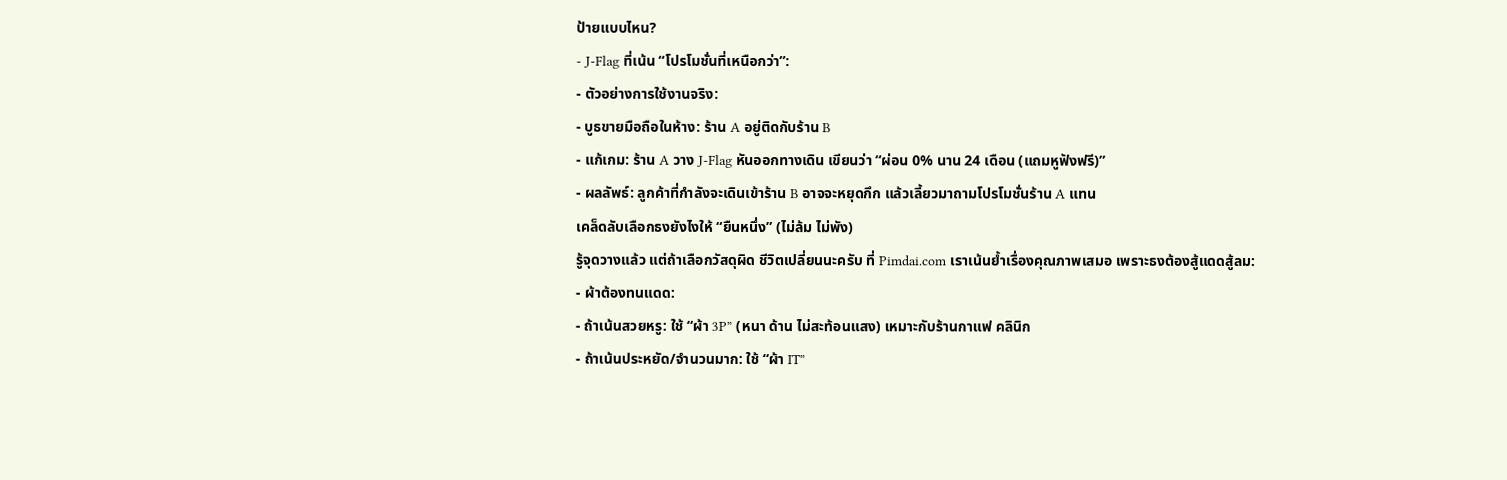ป้ายแบบไหน?
- J-Flag ที่เน้น “โปรโมชั่นที่เหนือกว่า”:
- ตัวอย่างการใช้งานจริง:
- บูธขายมือถือในห้าง: ร้าน A อยู่ติดกับร้าน B
- แก้เกม: ร้าน A วาง J-Flag หันออกทางเดิน เขียนว่า “ผ่อน 0% นาน 24 เดือน (แถมหูฟังฟรี)”
- ผลลัพธ์: ลูกค้าที่กำลังจะเดินเข้าร้าน B อาจจะหยุดกึก แล้วเลี้ยวมาถามโปรโมชั่นร้าน A แทน
เคล็ดลับเลือกธงยังไงให้ “ยืนหนึ่ง” (ไม่ล้ม ไม่พัง)
รู้จุดวางแล้ว แต่ถ้าเลือกวัสดุผิด ชีวิตเปลี่ยนนะครับ ที่ Pimdai.com เราเน้นย้ำเรื่องคุณภาพเสมอ เพราะธงต้องสู้แดดสู้ลม:
- ผ้าต้องทนแดด:
- ถ้าเน้นสวยหรู: ใช้ “ผ้า 3P” (หนา ด้าน ไม่สะท้อนแสง) เหมาะกับร้านกาแฟ คลินิก
- ถ้าเน้นประหยัด/จำนวนมาก: ใช้ “ผ้า IT”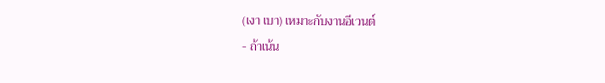(เงา เบา) เหมาะกับงานอีเวนต์
- ถ้าเน้น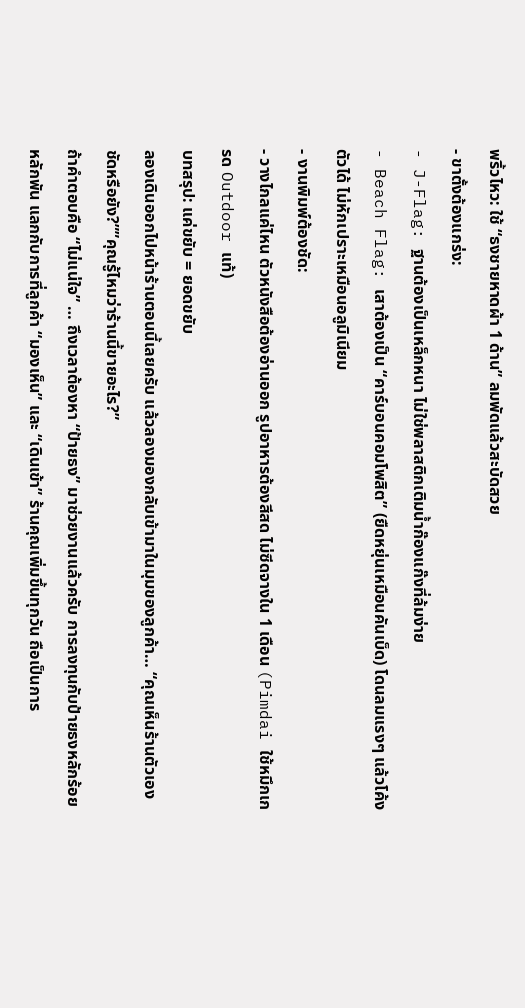พริ้วไหว: ใช้ “ธงชายหาดผ้า 1 ด้าน” ลมพัดแล้วสะบัดสวย
- ขาตั้งต้องแกร่ง:
- J-Flag: ฐานต้องเป็นเหล็กหนา ไม่ใช่พลาสติกเติมน้ำก๊องแก๊งที่ล้มง่าย
- Beach Flag: เสาต้องเป็น “คาร์บอนคอมโพสิต” (ยืดหยุ่นเหมือนคันเบ็ด) โดนลมแรงๆ แล้วโค้งตัวได้ ไม่หักเปราะเหมือนอลูมิเนียม
- งานพิมพ์ต้องชัด:
- วางไกลแค่ไหน ตัวหนังสือต้องอ่านออก รูปอาหารต้องสีสด ไม่ซีดจางใน 1 เดือน (Pimdai ใช้หมึกเกรด Outdoor แท้)
บทสรุป: แค่ขยับ = ยอดขยับ
ลองเดินออกไปหน้าร้านตอนนี้เลยครับ แล้วลองมองกลับเข้ามาในมุมของลูกค้า… “คุณเห็นร้านตัวเองชัดหรือยัง?””คุณรู้ไหมว่าร้านนี้ขายอะไร?”
ถ้าคำตอบคือ “ไม่แน่ใจ” … ถึงเวลาต้องหา “ป้ายธง” มาช่วยงานแล้วครับ การลงทุนกับป้ายธงหลักร้อยหลักพัน แลกกับการที่ลูกค้า “มองเห็น” และ “เดินเข้า” ร้านคุณเพิ่มขึ้นทุกวัน ถือเป็นการ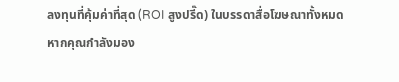ลงทุนที่คุ้มค่าที่สุด (ROI สูงปรี๊ด) ในบรรดาสื่อโฆษณาทั้งหมด
หากคุณกำลังมอง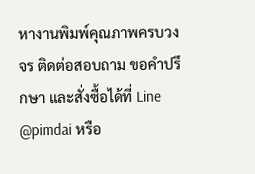หางานพิมพ์คุณภาพครบวงจร ติดต่อสอบถาม ขอคำปรึกษา และสั่งซื้อได้ที่ Line @pimdai หรือ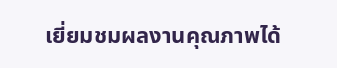เยี่ยมชมผลงานคุณภาพได้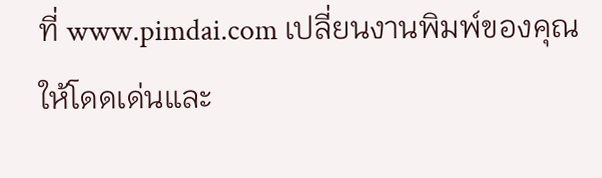ที่ www.pimdai.com เปลี่ยนงานพิมพ์ของคุณให้โดดเด่นและ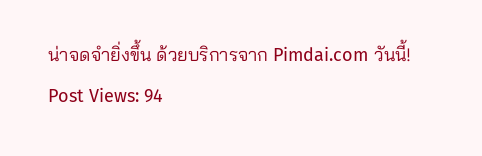น่าจดจำยิ่งขึ้น ด้วยบริการจาก Pimdai.com วันนี้!
Post Views: 94